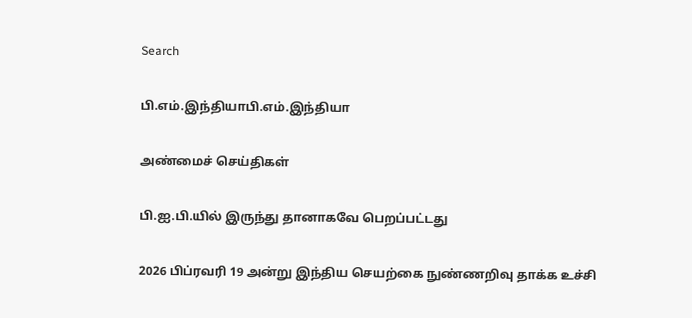Search

பி.எம்.இந்தியாபி.எம்.இந்தியா

அண்மைச் செய்திகள்

பி.ஐ.பி.யில் இருந்து தானாகவே பெறப்பட்டது

2026 பிப்ரவரி 19 அன்று இந்திய செயற்கை நுண்ணறிவு தாக்க உச்சி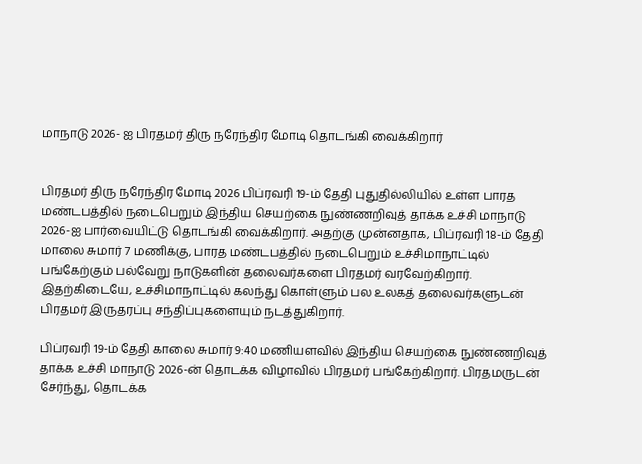மாநாடு 2026- ஐ பிரதமர் திரு நரேந்திர மோடி தொடங்கி வைக்கிறார்


பிரதமர் திரு நரேந்திர மோடி 2026 பிப்ரவரி 19-ம் தேதி புதுதில்லியில் உள்ள பாரத மண்டபத்தில் நடைபெறும் இந்திய செயற்கை நுண்ணறிவுத் தாக்க உச்சி மாநாடு 2026-ஐ பார்வையிட்டு தொடங்கி வைக்கிறார். அதற்கு முன்னதாக, பிப்ரவரி 18-ம் தேதி மாலை சுமார் 7 மணிக்கு, பாரத மண்டபத்தில் நடைபெறும் உச்சிமாநாட்டில் பங்கேற்கும் பல்வேறு நாடுகளின் தலைவர்களை பிரதமர் வரவேற்கிறார். இதற்கிடையே, உச்சிமாநாட்டில் கலந்து கொள்ளும் பல உலகத் தலைவர்களுடன் பிரதமர் இருதரப்பு சந்திப்புகளையும் நடத்துகிறார்.

பிப்ரவரி 19-ம் தேதி காலை சுமார் 9:40 மணியளவில் இந்திய செயற்கை நுண்ணறிவுத் தாக்க உச்சி மாநாடு 2026-ன் தொடக்க விழாவில் பிரதமர் பங்கேற்கிறார். பிரதமருடன் சேர்ந்து, தொடக்க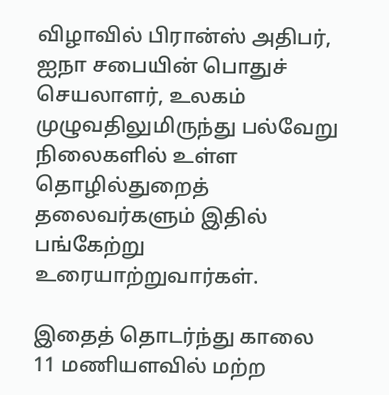விழாவில் பிரான்ஸ் அதிபர், ஐநா சபையின் பொதுச் செயலாளர், உலகம் முழுவதிலுமிருந்து பல்வேறு நிலைகளில் உள்ள தொழில்துறைத் தலைவர்களும் இதில் பங்கேற்று உரையாற்றுவார்கள்.

இதைத் தொடர்ந்து காலை 11 மணியளவில் மற்ற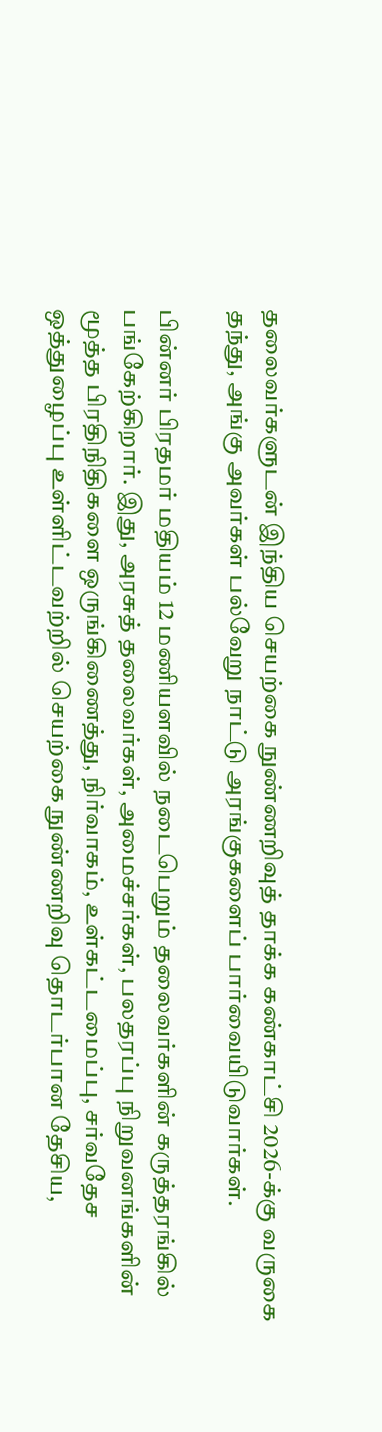தலைவர்களுடன் இந்திய செயற்கை நுண்ணறிவுத் தாக்க கண்காட்சி 2026-க்கு வருகை தந்து, அங்கு அவர்கள் பல்வேறு நாட்டு அரங்குகளைப் பார்வையிடுவார்கள்.

பின்னர் பிரதமர் மதியம் 12 மணியளவில் நடைபெறும் தலைவர்களின் கருத்தரங்கில் பங்கேற்கிறார். இது, அரசுத் தலைவர்கள், அமைச்சர்கள், பலதரப்பு நிறுவனங்களின் மூத்த பிரதிநிதிகளை ஒருங்கிணைத்து, நிர்வாகம், உள்கட்டமைப்பு, சர்வதேச ஒத்துழைப்பு உள்ளிட்டவற்றில் செயற்கை நுண்ணறிவு தொடர்பான தேசிய,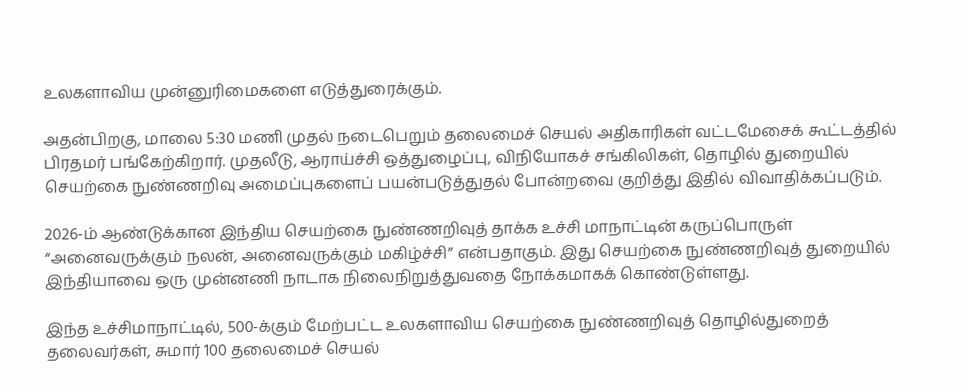உலகளாவிய முன்னுரிமைகளை எடுத்துரைக்கும்.

அதன்பிறகு, மாலை 5:30 மணி முதல் நடைபெறும் தலைமைச் செயல் அதிகாரிகள் வட்டமேசைக் கூட்டத்தில் பிரதமர் பங்கேற்கிறார். முதலீடு, ஆராய்ச்சி ஒத்துழைப்பு, விநியோகச் சங்கிலிகள், தொழில் துறையில் செயற்கை நுண்ணறிவு அமைப்புகளைப் பயன்படுத்துதல் போன்றவை குறித்து இதில் விவாதிக்கப்படும்.

2026-ம் ஆண்டுக்கான இந்திய செயற்கை நுண்ணறிவுத் தாக்க உச்சி மாநாட்டின் கருப்பொருள் “அனைவருக்கும் நலன், அனைவருக்கும் மகிழ்ச்சி” என்பதாகும். இது செயற்கை நுண்ணறிவுத் துறையில் இந்தியாவை ஒரு முன்னணி நாடாக நிலைநிறுத்துவதை நோக்கமாகக் கொண்டுள்ளது.

இந்த உச்சிமாநாட்டில், 500-க்கும் மேற்பட்ட உலகளாவிய செயற்கை நுண்ணறிவுத் தொழில்துறைத் தலைவர்கள், சுமார் 100 தலைமைச் செயல்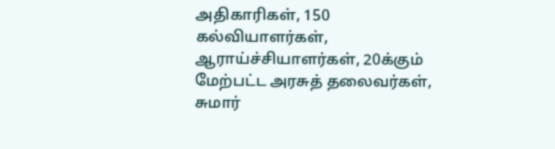அதிகாரிகள், 150 கல்வியாளர்கள், ஆராய்ச்சியாளர்கள், 20க்கும் மேற்பட்ட அரசுத் தலைவர்கள், சுமார்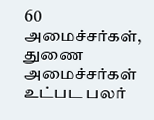60 அமைச்சர்கள், துணை அமைச்சர்கள் உட்பட பலர்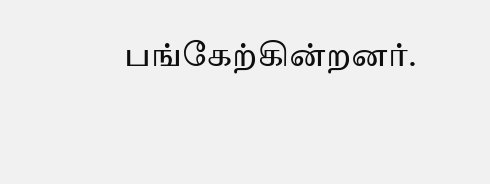பங்கேற்கின்றனர்.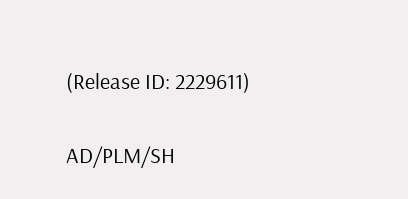(Release ID: 2229611)

AD/PLM/SH